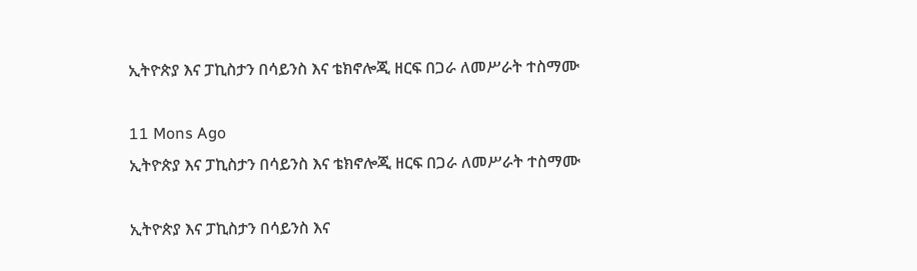ኢትዮጵያ እና ፓኪስታን በሳይንስ እና ቴክኖሎጂ ዘርፍ በጋራ ለመሥራት ተስማሙ

11 Mons Ago
ኢትዮጵያ እና ፓኪስታን በሳይንስ እና ቴክኖሎጂ ዘርፍ በጋራ ለመሥራት ተስማሙ

ኢትዮጵያ እና ፓኪስታን በሳይንስ እና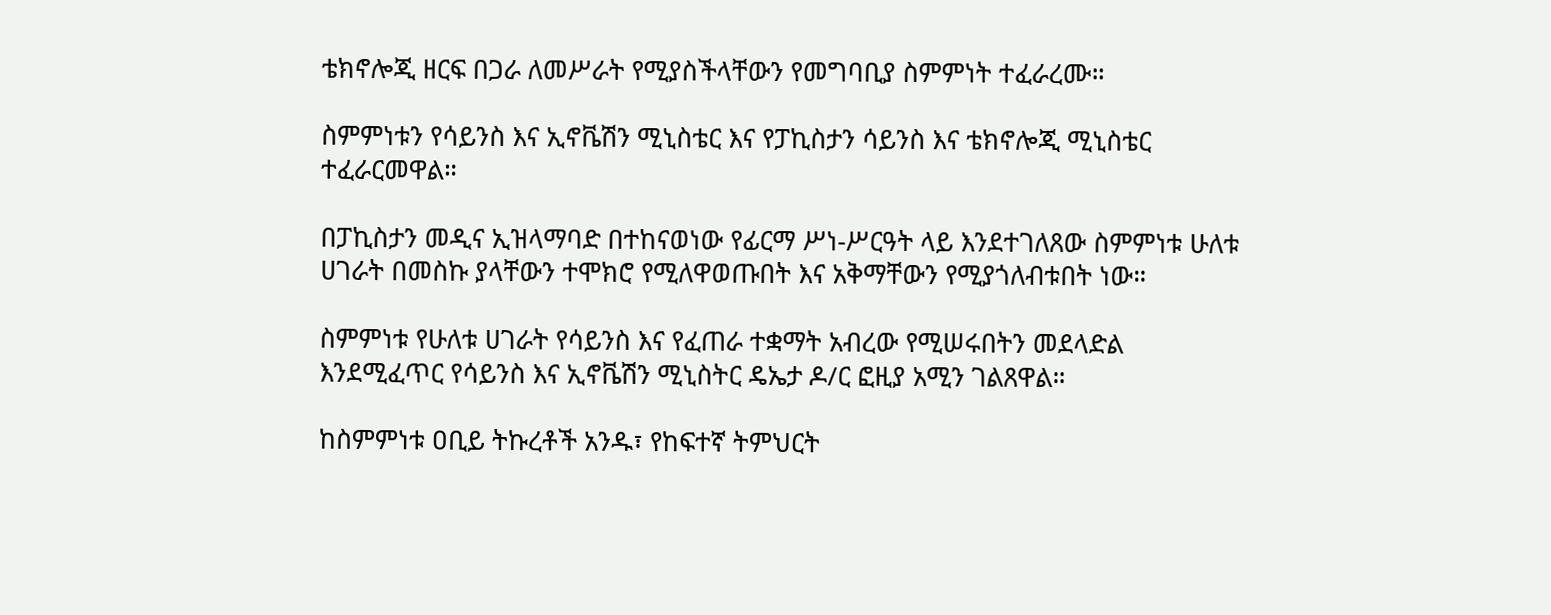ቴክኖሎጂ ዘርፍ በጋራ ለመሥራት የሚያስችላቸውን የመግባቢያ ስምምነት ተፈራረሙ።

ስምምነቱን የሳይንስ እና ኢኖቬሽን ሚኒስቴር እና የፓኪስታን ሳይንስ እና ቴክኖሎጂ ሚኒስቴር ተፈራርመዋል።

በፓኪስታን መዲና ኢዝላማባድ በተከናወነው የፊርማ ሥነ-ሥርዓት ላይ እንደተገለጸው ስምምነቱ ሁለቱ ሀገራት በመስኩ ያላቸውን ተሞክሮ የሚለዋወጡበት እና አቅማቸውን የሚያጎለብቱበት ነው።

ስምምነቱ የሁለቱ ሀገራት የሳይንስ እና የፈጠራ ተቋማት አብረው የሚሠሩበትን መደላድል እንደሚፈጥር የሳይንስ እና ኢኖቬሽን ሚኒስትር ዴኤታ ዶ/ር ፎዚያ አሚን ገልጸዋል።

ከስምምነቱ ዐቢይ ትኩረቶች አንዱ፣ የከፍተኛ ትምህርት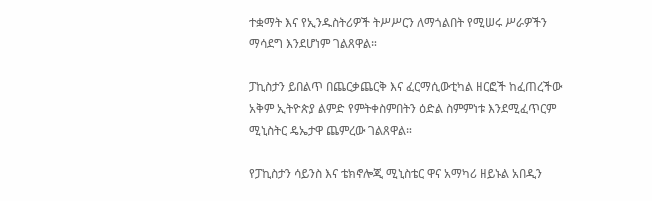ተቋማት እና የኢንዱስትሪዎች ትሥሥርን ለማጎልበት የሚሠሩ ሥራዎችን ማሳደግ እንደሆነም ገልጸዋል።

ፓኪስታን ይበልጥ በጨርቃጨርቅ እና ፈርማሲውቲካል ዘርፎች ከፈጠረችው አቅም ኢትዮጵያ ልምድ የምትቀስምበትን ዕድል ስምምነቱ እንደሚፈጥርም ሚኒስትር ዴኤታዋ ጨምረው ገልጸዋል።

የፓኪስታን ሳይንስ እና ቴክኖሎጂ ሚኒስቴር ዋና አማካሪ ዘይኑል አበዲን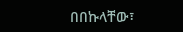በበኩላቸው፣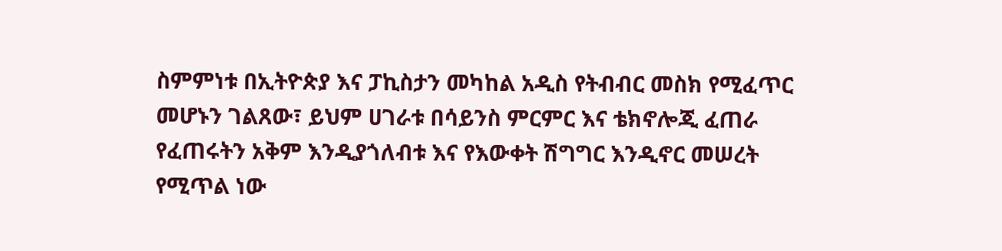ስምምነቱ በኢትዮጵያ እና ፓኪስታን መካከል አዲስ የትብብር መስክ የሚፈጥር መሆኑን ገልጸው፣ ይህም ሀገራቱ በሳይንስ ምርምር እና ቴክኖሎጂ ፈጠራ የፈጠሩትን አቅም እንዲያጎለብቱ እና የእውቀት ሽግግር እንዲኖር መሠረት የሚጥል ነው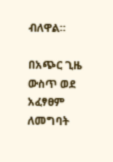ብለዋል።

በአጭር ጊዜ ውስጥ ወደ አፈፃፀም ለመግባት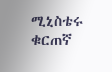ሚኒስቴሩ ቁርጠኛ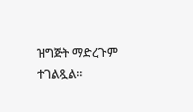ዝግጅት ማድረጉም ተገልጿል።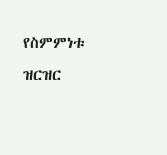የስምምነቱ ዝርዝር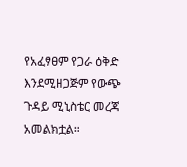የአፈፃፀም የጋራ ዕቅድ እንደሚዘጋጅም የውጭ ጉዳይ ሚኒስቴር መረጃ አመልክቷል።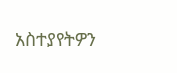አስተያየትዎን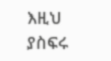እዚህ ያስፍሩ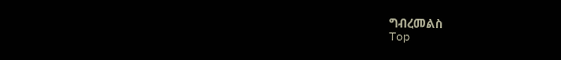ግብረመልስ
Top